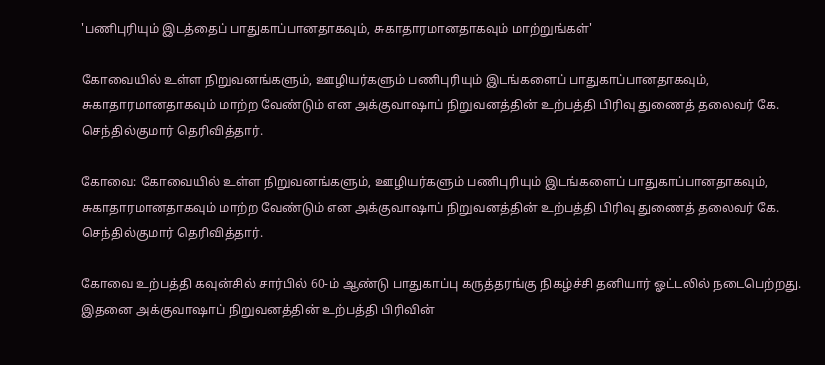'பணிபுரியும் இடத்தைப் பாதுகாப்பானதாகவும், சுகாதாரமானதாகவும் மாற்றுங்கள்'

கோவையில் உள்ள நிறுவனங்களும், ஊழியர்களும் பணிபுரியும் இடங்களைப் பாதுகாப்பானதாகவும், சுகாதாரமானதாகவும் மாற்ற வேண்டும் என அக்குவாஷாப் நிறுவனத்தின் உற்பத்தி பிரிவு துணைத் தலைவர் கே. செந்தில்குமார் தெரிவித்தார்.

கோவை: கோவையில் உள்ள நிறுவனங்களும், ஊழியர்களும் பணிபுரியும் இடங்களைப் பாதுகாப்பானதாகவும், சுகாதாரமானதாகவும் மாற்ற வேண்டும் என அக்குவாஷாப் நிறுவனத்தின் உற்பத்தி பிரிவு துணைத் தலைவர் கே. செந்தில்குமார் தெரிவித்தார்.

கோவை உற்பத்தி கவுன்சில் சார்பில் 60-ம் ஆண்டு பாதுகாப்பு கருத்தரங்கு நிகழ்ச்சி தனியார் ஓட்டலில் நடைபெற்றது. இதனை அக்குவாஷாப் நிறுவனத்தின் உற்பத்தி பிரிவின்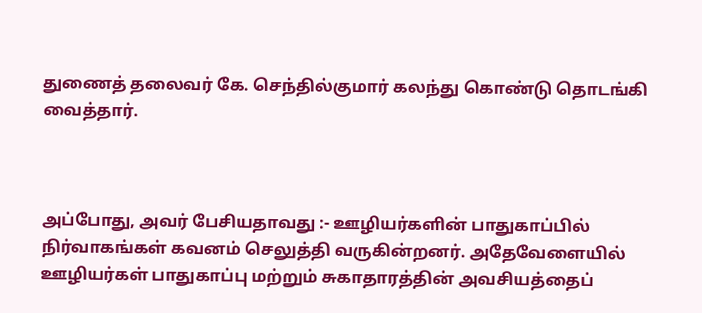துணைத் தலைவர் கே. செந்தில்குமார் கலந்து கொண்டு தொடங்கி வைத்தார்.



அப்போது, அவர் பேசியதாவது :- ஊழியர்களின் பாதுகாப்பில் நிர்வாகங்கள் கவனம் செலுத்தி வருகின்றனர். அதேவேளையில் ஊழியர்கள் பாதுகாப்பு மற்றும் சுகாதாரத்தின் அவசியத்தைப்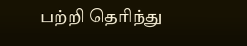பற்றி தெரிந்து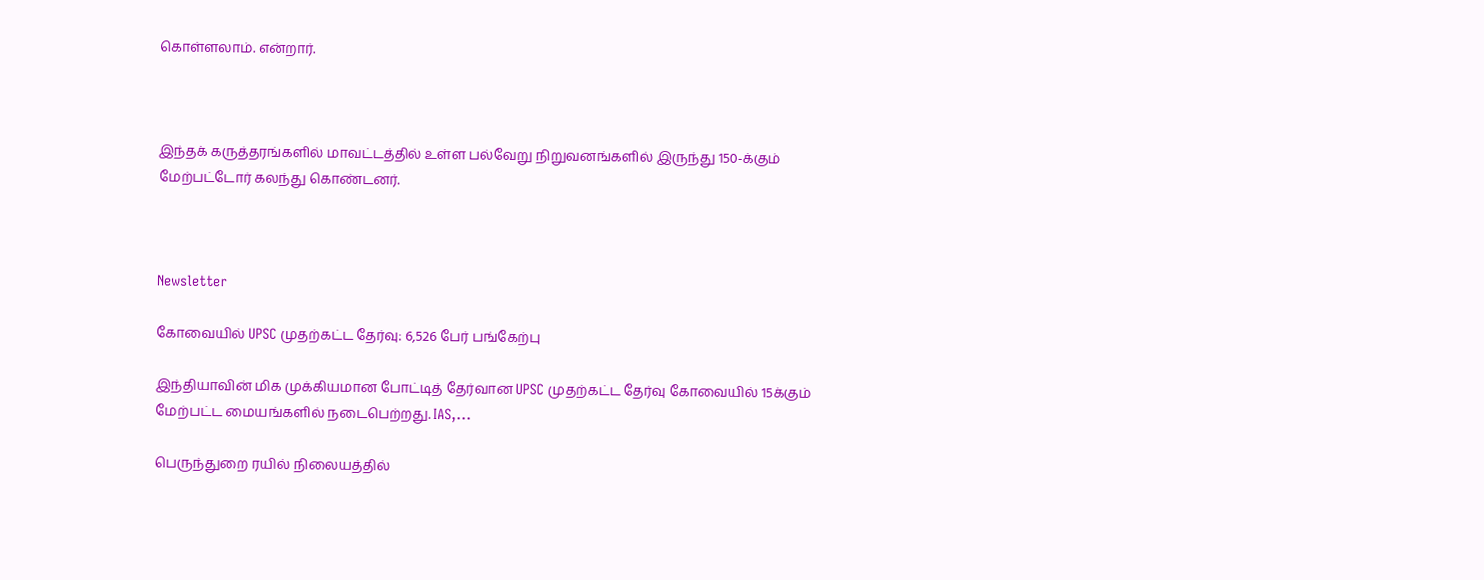கொள்ளலாம். என்றார்.



இந்தக் கருத்தரங்களில் மாவட்டத்தில் உள்ள பல்வேறு நிறுவனங்களில் இருந்து 150-க்கும் மேற்பட்டோர் கலந்து கொண்டனர்.



Newsletter

கோவையில் UPSC முதற்கட்ட தேர்வு: 6,526 பேர் பங்கேற்பு

இந்தியாவின் மிக முக்கியமான போட்டித் தேர்வான UPSC முதற்கட்ட தேர்வு கோவையில் 15க்கும் மேற்பட்ட மையங்களில் நடைபெற்றது. IAS,...

பெருந்துறை ரயில் நிலையத்தில்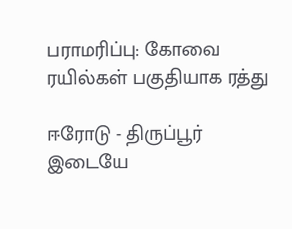பராமரிப்பு: கோவை ரயில்கள் பகுதியாக ரத்து

ஈரோடு - திருப்பூர் இடையே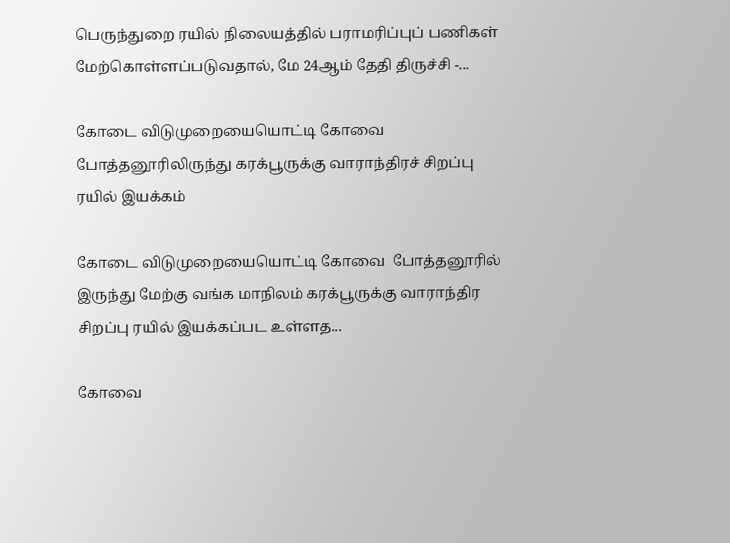பெருந்துறை ரயில் நிலையத்தில் பராமரிப்புப் பணிகள் மேற்கொள்ளப்படுவதால், மே 24ஆம் தேதி திருச்சி -...

கோடை விடுமுறையையொட்டி கோவை  போத்தனூரிலிருந்து கரக்பூருக்கு வாராந்திரச் சிறப்பு ரயில் இயக்கம்

கோடை விடுமுறையையொட்டி கோவை  போத்தனூரில் இருந்து மேற்கு வங்க மாநிலம் கரக்பூருக்கு வாராந்திர சிறப்பு ரயில் இயக்கப்பட உள்ளத...

கோவை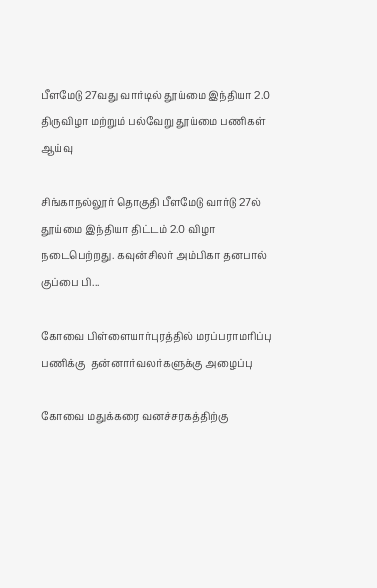பீளமேடு 27வது வார்டில் தூய்மை இந்தியா 2.0 திருவிழா மற்றும் பல்வேறு தூய்மை பணிகள் ஆய்வு

சிங்காநல்லூர் தொகுதி பீளமேடு வார்டு 27ல் தூய்மை இந்தியா திட்டம் 2.0 விழா நடைபெற்றது. கவுன்சிலர் அம்பிகா தனபால் குப்பை பி...

கோவை பிள்ளையார்புரத்தில் மரப்பராமரிப்பு பணிக்கு  தன்னார்வலர்களுக்கு அழைப்பு

கோவை மதுக்கரை வனச்சரகத்திற்கு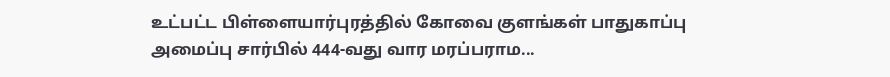உட்பட்ட பிள்ளையார்புரத்தில் கோவை குளங்கள் பாதுகாப்பு அமைப்பு சார்பில் 444-வது வார மரப்பராம...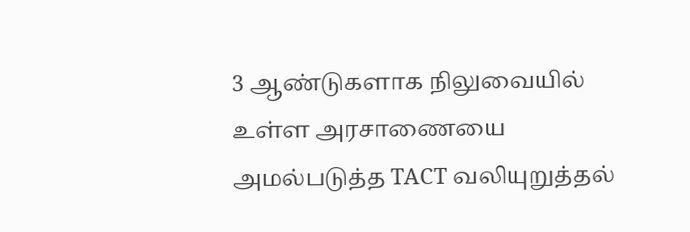3 ஆண்டுகளாக நிலுவையில் உள்ள அரசாணையை அமல்படுத்த TACT வலியுறுத்தல்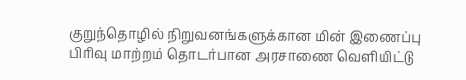குறுந்தொழில் நிறுவனங்களுக்கான மின் இணைப்பு பிரிவு மாற்றம் தொடர்பான அரசாணை வெளியிட்டு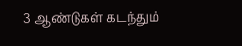3 ஆண்டுகள் கடந்தும்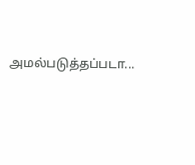அமல்படுத்தப்படா...